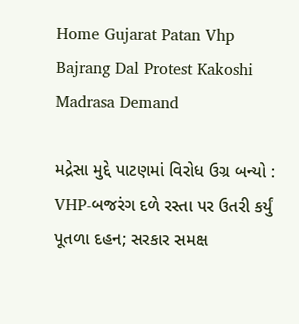Home Gujarat Patan Vhp Bajrang Dal Protest Kakoshi Madrasa Demand

મદ્રેસા મુદ્દે પાટણમાં વિરોધ ઉગ્ર બન્યો : VHP-બજરંગ દળે રસ્તા પર ઉતરી કર્યું પૂતળા દહન; સરકાર સમક્ષ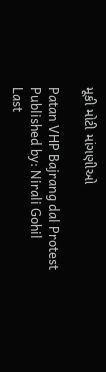મૂકી મોટી માંગણીઓ

Patan VHP Bajrang dal Protest
Published by: Nirali Gohil
Last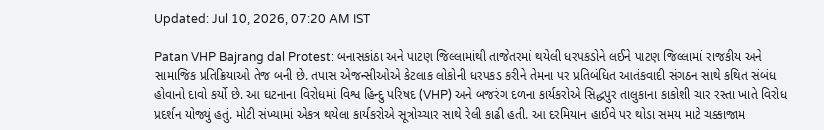Updated: Jul 10, 2026, 07:20 AM IST

Patan VHP Bajrang dal Protest: બનાસકાંઠા અને પાટણ જિલ્લામાંથી તાજેતરમાં થયેલી ધરપકડોને લઈને પાટણ જિલ્લામાં રાજકીય અને સામાજિક પ્રતિક્રિયાઓ તેજ બની છે. તપાસ એજન્સીઓએ કેટલાક લોકોની ધરપકડ કરીને તેમના પર પ્રતિબંધિત આતંકવાદી સંગઠન સાથે કથિત સંબંધ હોવાનો દાવો કર્યો છે. આ ઘટનાના વિરોધમાં વિશ્વ હિન્દુ પરિષદ (VHP) અને બજરંગ દળના કાર્યકરોએ સિદ્ધપુર તાલુકાના કાકોશી ચાર રસ્તા ખાતે વિરોધ પ્રદર્શન યોજ્યું હતું. મોટી સંખ્યામાં એકત્ર થયેલા કાર્યકરોએ સૂત્રોચ્ચાર સાથે રેલી કાઢી હતી. આ દરમિયાન હાઈવે પર થોડા સમય માટે ચક્કાજામ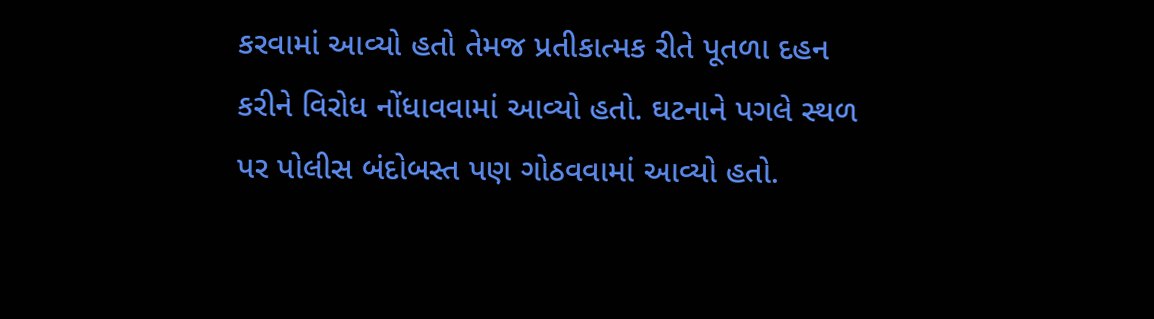કરવામાં આવ્યો હતો તેમજ પ્રતીકાત્મક રીતે પૂતળા દહન કરીને વિરોધ નોંધાવવામાં આવ્યો હતો. ઘટનાને પગલે સ્થળ પર પોલીસ બંદોબસ્ત પણ ગોઠવવામાં આવ્યો હતો.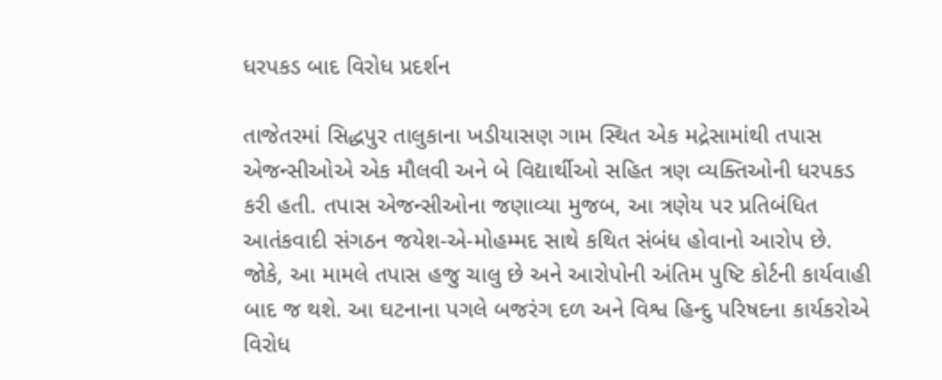ધરપકડ બાદ વિરોધ પ્રદર્શન

તાજેતરમાં સિદ્ધપુર તાલુકાના ખડીયાસણ ગામ સ્થિત એક મદ્રેસામાંથી તપાસ એજન્સીઓએ એક મૌલવી અને બે વિદ્યાર્થીઓ સહિત ત્રણ વ્યક્તિઓની ધરપકડ કરી હતી. તપાસ એજન્સીઓના જણાવ્યા મુજબ, આ ત્રણેય પર પ્રતિબંધિત આતંકવાદી સંગઠન જયેશ-એ-મોહમ્મદ સાથે કથિત સંબંધ હોવાનો આરોપ છે. જોકે, આ મામલે તપાસ હજુ ચાલુ છે અને આરોપોની અંતિમ પુષ્ટિ કોર્ટની કાર્યવાહી બાદ જ થશે. આ ઘટનાના પગલે બજરંગ દળ અને વિશ્વ હિન્દુ પરિષદના કાર્યકરોએ વિરોધ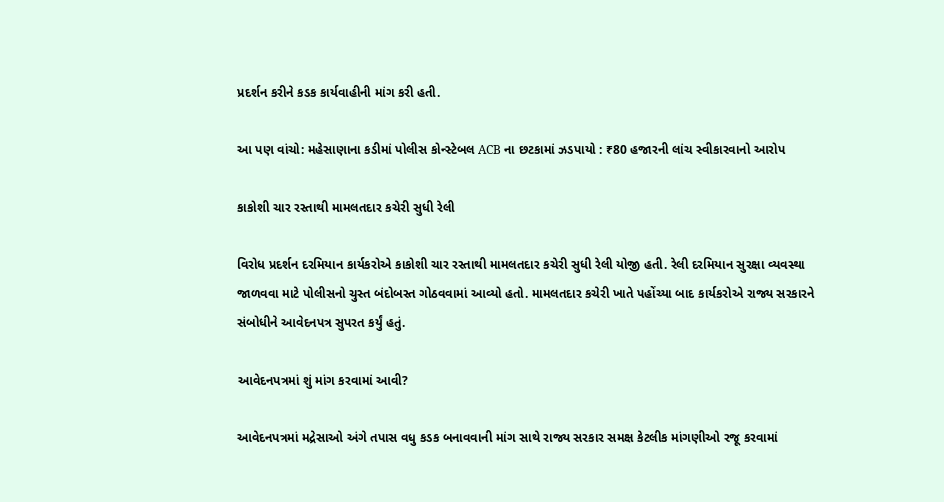પ્રદર્શન કરીને કડક કાર્યવાહીની માંગ કરી હતી.

આ પણ વાંચો: મહેસાણાના કડીમાં પોલીસ કોન્સ્ટેબલ ACB ના છટકામાં ઝડપાયો : ₹80 હજારની લાંચ સ્વીકારવાનો આરોપ

કાકોશી ચાર રસ્તાથી મામલતદાર કચેરી સુધી રેલી

વિરોધ પ્રદર્શન દરમિયાન કાર્યકરોએ કાકોશી ચાર રસ્તાથી મામલતદાર કચેરી સુધી રેલી યોજી હતી. રેલી દરમિયાન સુરક્ષા વ્યવસ્થા જાળવવા માટે પોલીસનો ચુસ્ત બંદોબસ્ત ગોઠવવામાં આવ્યો હતો. મામલતદાર કચેરી ખાતે પહોંચ્યા બાદ કાર્યકરોએ રાજ્ય સરકારને સંબોધીને આવેદનપત્ર સુપરત કર્યું હતું.

આવેદનપત્રમાં શું માંગ કરવામાં આવી?

આવેદનપત્રમાં મદ્રેસાઓ અંગે તપાસ વધુ કડક બનાવવાની માંગ સાથે રાજ્ય સરકાર સમક્ષ કેટલીક માંગણીઓ રજૂ કરવામાં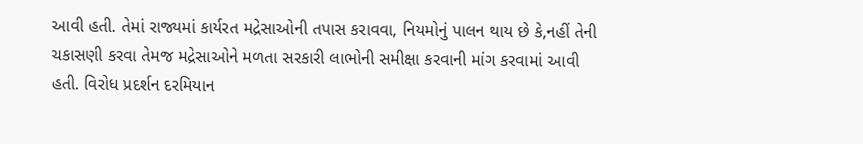આવી હતી. તેમાં રાજ્યમાં કાર્યરત મદ્રેસાઓની તપાસ કરાવવા, નિયમોનું પાલન થાય છે કે,નહીં તેની ચકાસણી કરવા તેમજ મદ્રેસાઓને મળતા સરકારી લાભોની સમીક્ષા કરવાની માંગ કરવામાં આવી હતી. વિરોધ પ્રદર્શન દરમિયાન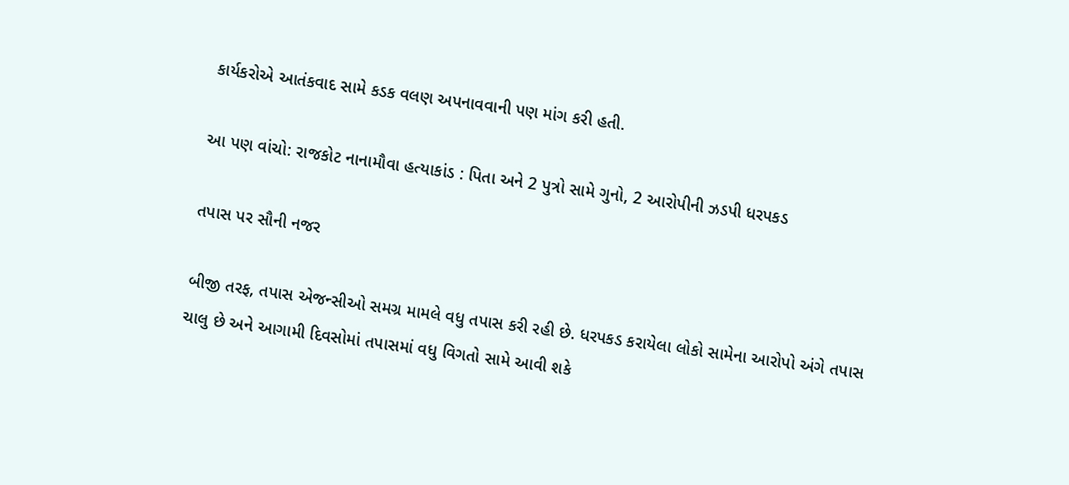કાર્યકરોએ આતંકવાદ સામે કડક વલણ અપનાવવાની પણ માંગ કરી હતી.

આ પણ વાંચો: રાજકોટ નાનામૌવા હત્યાકાંડ : પિતા અને 2 પુત્રો સામે ગુનો, 2 આરોપીની ઝડપી ધરપકડ

તપાસ પર સૌની નજર

બીજી તરફ, તપાસ એજન્સીઓ સમગ્ર મામલે વધુ તપાસ કરી રહી છે. ધરપકડ કરાયેલા લોકો સામેના આરોપો અંગે તપાસ ચાલુ છે અને આગામી દિવસોમાં તપાસમાં વધુ વિગતો સામે આવી શકે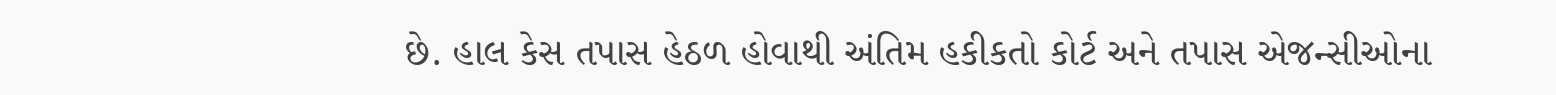છે. હાલ કેસ તપાસ હેઠળ હોવાથી અંતિમ હકીકતો કોર્ટ અને તપાસ એજન્સીઓના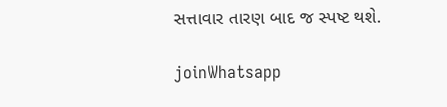સત્તાવાર તારણ બાદ જ સ્પષ્ટ થશે.

joinWhatsapp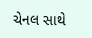ચેનલ સાથે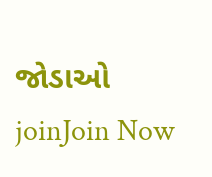જોડાઓ
joinJoin Now